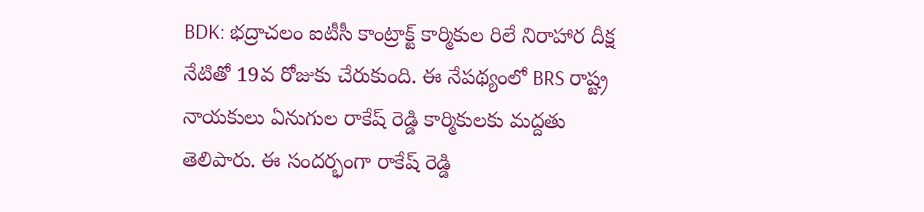BDK: భద్రాచలం ఐటీసీ కాంట్రాక్ట్ కార్మికుల రిలే నిరాహార దీక్ష నేటితో 19వ రోజుకు చేరుకుంది. ఈ నేపథ్యంలో BRS రాష్ట్ర నాయకులు ఏనుగుల రాకేష్ రెడ్డి కార్మికులకు మద్దతు తెలిపారు. ఈ సందర్భంగా రాకేష్ రెడ్డి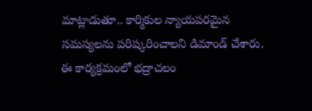మాట్లాడుతూ.. కార్మికుల న్యాయపరమైన సమస్యలను పరిష్కరించాలని డిమాండ్ చేశారు. ఈ కార్యక్రమంలో భద్రాచలం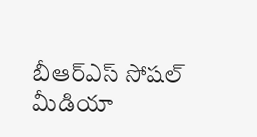బీఆర్ఎస్ సోషల్ మీడియా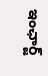ఇంఛార్జ్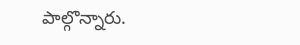పాల్గొన్నారు.